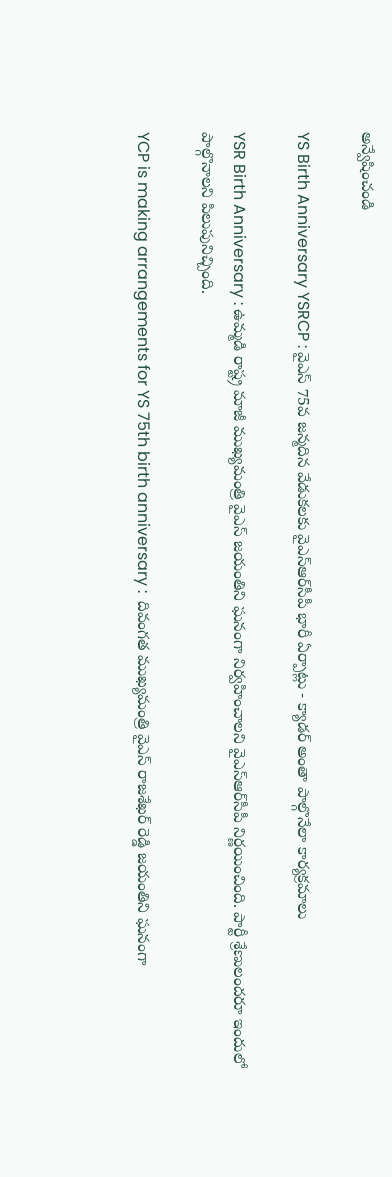అన్వేషించండి

YS Birth Anniversary YSRCP : వైఎస్ 75వ జన్మదిన వేడుకలకు వైఎస్ఆర్‌సీపీ భారీ ఏర్పాట్లు - క్యాడర్ అంతా పాల్గొనేలా కార్యక్రమాలు

YSR Birth Anniversary : ఉమ్మడి రాష్ట్ర మాజీ ముఖ్యమంత్రి వైఎస్ జయంతిని ఘనంగా నిర్వహించాలని వైఎస్ఆర్‌సీపీ నిర్ణయించింది. పార్టీ శ్రేణులందరూ ఇందులో పాల్గొనాలని పిలుపునిచ్చింది.

YCP is making arrangements for YS 75th birth anniversary :  దివంగత ముఖ్యమంత్రి వైఎస్ రాజశేఖర్ రెడ్డి జయంతిని ఘనంగా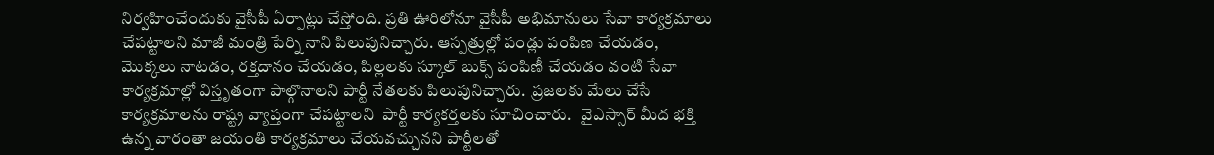నిర్వహించేందుకు వైసీపీ ఏర్పాట్లు చేస్తోంది. ప్రతి ఊరిలోనూ వైసీపీ అభిమానులు సేవా కార్యక్రమాలు చేపట్టాలని మాజీ మంత్రి పేర్ని నాని పిలుపునిచ్చారు. ఆస్పత్రుల్లో పండ్లు పంపిణ చేయడం, మొక్కలు నాటడం, రక్తదానం చేయడం, పిల్లలకు స్కూల్ బుక్స్ పంపిణీ చేయడం వంటి సేవా కార్యక్రమాల్లో విస్తృతంగా పాల్గొనాలని పార్టీ నేతలకు పిలుపునిచ్చారు.  ప్రజలకు మేలు చేసే కార్యక్రమాలను రాష్ట్ర వ్యాప్తంగా చేపట్టాలని  పార్టీ కార్యకర్తలకు సూచించారు.   వైఎస్సార్ మీద భక్తి ఉన్న వారంతా జయంతి కార్యక్రమాలు చేయవచ్చునని పార్టీలతో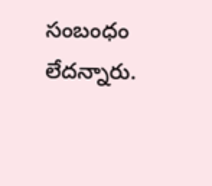సంబంధం లేదన్నారు.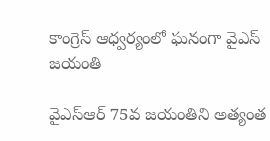కాంగ్రెస్ ఆధ్వర్యంలో ఘనంగా వైఎస్ జయంతి

వైఎస్ఆర్ 75వ జయంతిని అత్యంత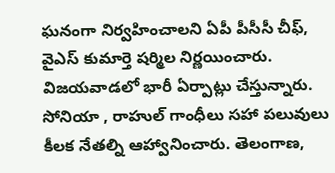ఘనంగా నిర్వహించాలని ఏపీ పీసీసీ చీఫ్, వైఎస్ కుమార్తె షర్మిల నిర్ణయించారు. విజయవాడలో భారీ ఏర్పాట్లు చేస్తున్నారు. సోనియా , రాహుల్ గాంధీలు సహా పలువులు కీలక నేతల్ని ఆహ్వానించారు. తెలంగాణ,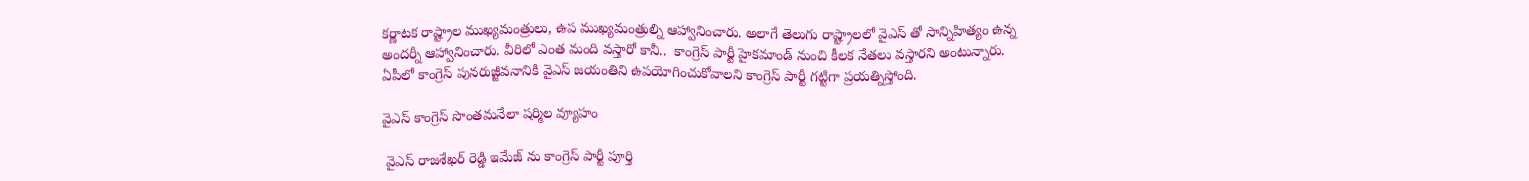కర్ణాటక రాష్ట్రాల ముఖ్యమంత్రులు, ఉప ముఖ్యమంత్రుల్ని ఆహ్వానించారు. అలాగే తెలుగు రాష్ట్రాలలో వైఎస్ తో సాన్నిహిత్యం ఉన్న అందర్నీ ఆహ్వానించారు. వీరిలో ఎంత మంది వస్తారో కానీ..  కాంగ్రెస్ పార్టీ హైకమాండ్ నుంచి కీలక నేతలు వస్తారని అంటున్నారు. ఏపీలో కాంగ్రెస్ పునరుజ్జీవనానికి వైఎస్ జయంతిని ఉపయోగించుకోవాలని కాంగ్రెస్ పార్టీ గట్టిగా ప్రయత్నిస్తోంది.

వైఎస్ కాంగ్రెస్ సొంతమనేలా షర్మిల వ్యూహం

 వైఎస్ రాజశేఖర్ రెడ్డి ఇమేజ్ ను కాంగ్రెస్ పార్టీ పూర్తి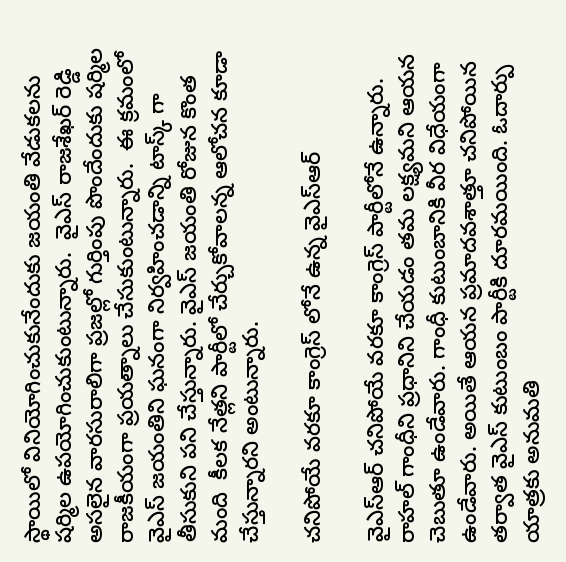స్థాయిలో వినియోగించుకునేందుకు జయంతి వేడుకలను షర్మిల ఉపయోగించుకుంటున్నారు.  వైఎస్ రాజశేఖర్ రెడ్డి అసలైన వారసురాలిగా ప్రజల్లో గుర్తింపు పొందేందుకు షర్మిల  రాజకీయంగా ప్రయత్నాలు చేసుకుంటున్నారు.  ఈ క్రమంలో వైఎస్ జయంతిని ఘనంగా నిర్వహించడాన్ని టాస్క్ గా తీసుకుని పని చేస్తున్నారు. వైఎస్ జయంతి రోజున కొంత మంది  కీలక నేత్లని పార్టీలో చేర్చుకోవాలన్న ఆలోచన కూడా చేస్తున్నారని అంటున్నారు.

చనిపోయే వరకూ కాంగ్రెస్ లోనే ఉన్న వైఎస్ఆర్

వైఎస్ఆర్ చనిపోయే వరకూ కాంగ్రెస్ పార్టీలోనే ఉన్నారు. రాహల్ గాంధీని ప్రధానిని చేయడం తమ లక్ష్యమని ఆయన చెబుతూ ఉండేవారు. గాంధీ కుటుంబానికి వీర విధేయంగా ఉండేవారు. అయితే ఆయన ప్రమాదవశాత్తూ చనిపోయిన తర్వాత వైఎస్ కుటుంబం పార్టీకి దూరమయింది. ఓదార్పు యాత్రకు అనుమతి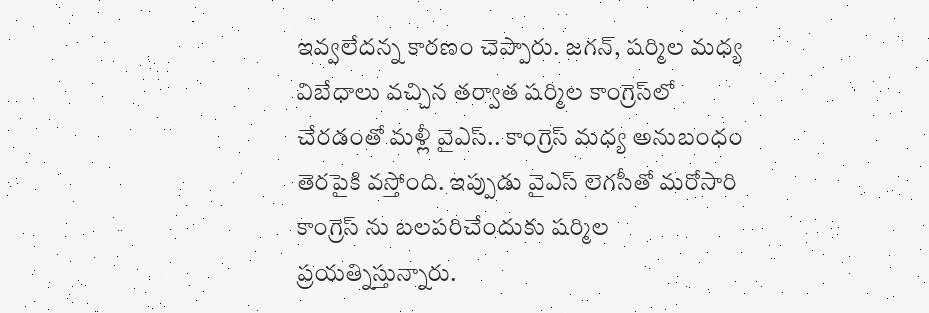ఇవ్వలేదన్న కారణం చెప్పారు. జగన్, షర్మిల మధ్య విబేధాలు వచ్చిన తర్వాత షర్మిల కాంగ్రెస్‌లో చేరడంతో మళ్లీ వైఎస్.. కాంగ్రెస్ మధ్య అనుబంధం తెరపైకి వస్తోంది. ఇప్పుడు వైఎస్ లెగసీతో మరోసారి కాంగ్రెస్ ను బలపరిచేందుకు షర్మిల ప్రయత్నిస్తున్నారు.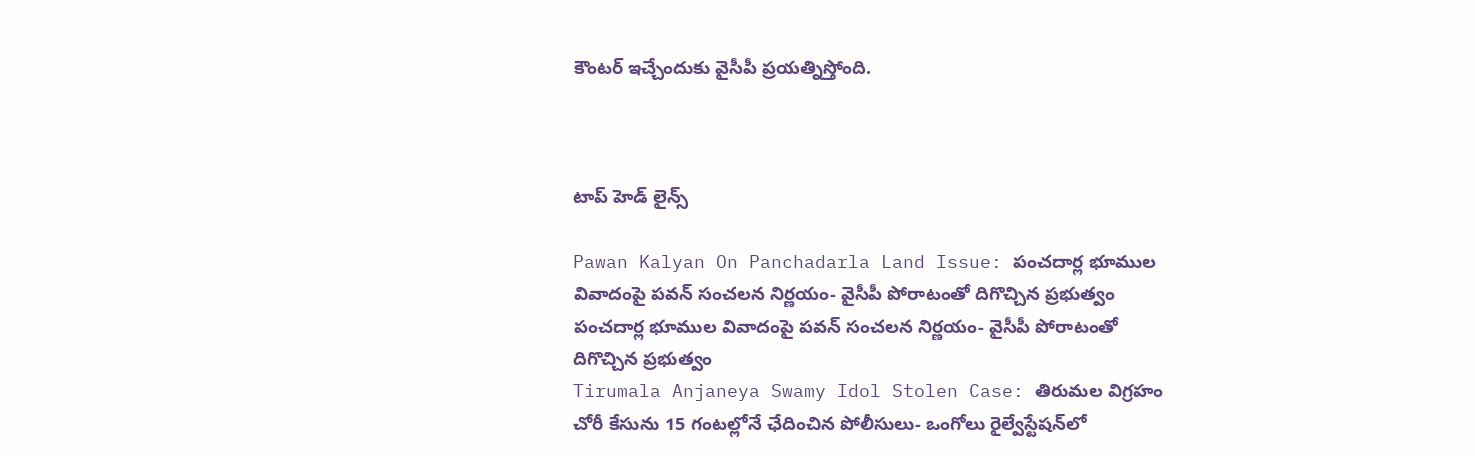కౌంటర్ ఇచ్చేందుకు వైసీపీ ప్రయత్నిస్తోంది.



టాప్ హెడ్ లైన్స్

Pawan Kalyan On Panchadarla Land Issue: పంచదార్ల భూముల వివాదంపై పవన్ సంచలన నిర్ణయం- వైసీపీ పోరాటంతో దిగొచ్చిన ప్రభుత్వం
పంచదార్ల భూముల వివాదంపై పవన్ సంచలన నిర్ణయం- వైసీపీ పోరాటంతో దిగొచ్చిన ప్రభుత్వం
Tirumala Anjaneya Swamy Idol Stolen Case: తిరుమల విగ్రహం చోరీ కేసును 15 గంటల్లోనే ఛేదించిన పోలీసులు- ఒంగోలు రైల్వేస్టేషన్‌లో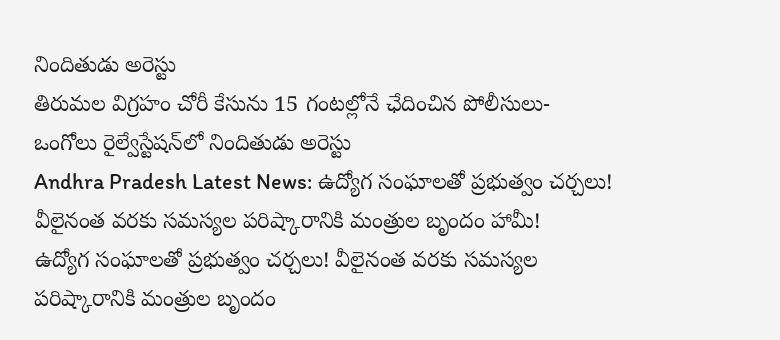నిందితుడు అరెస్టు
తిరుమల విగ్రహం చోరీ కేసును 15 గంటల్లోనే ఛేదించిన పోలీసులు- ఒంగోలు రైల్వేస్టేషన్‌లో నిందితుడు అరెస్టు
Andhra Pradesh Latest News: ఉద్యోగ సంఘాలతో ప్రభుత్వం చర్చలు! వీలైనంత వరకు సమస్యల పరిష్కారానికి మంత్రుల బృందం హామీ!
ఉద్యోగ సంఘాలతో ప్రభుత్వం చర్చలు! వీలైనంత వరకు సమస్యల పరిష్కారానికి మంత్రుల బృందం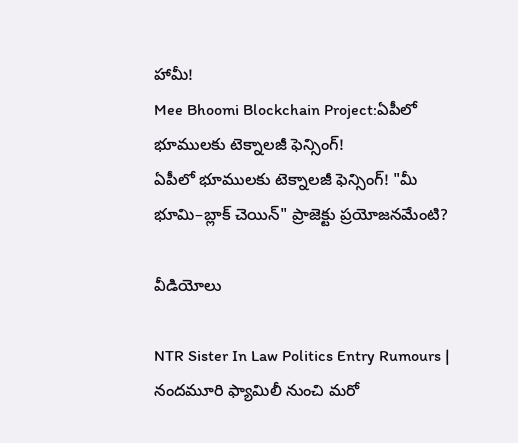హామీ!
Mee Bhoomi Blockchain Project:ఏపీలో భూములకు టెక్నాలజీ ఫెన్సింగ్‌!
ఏపీలో భూములకు టెక్నాలజీ ఫెన్సింగ్‌! "మీ భూమి–బ్లాక్‌ చెయిన్" ప్రాజెక్టు ప్రయోజనమేంటి?

వీడియోలు

NTR Sister In Law Politics Entry Rumours | నందమూరి ఫ్యామిలీ నుంచి మరో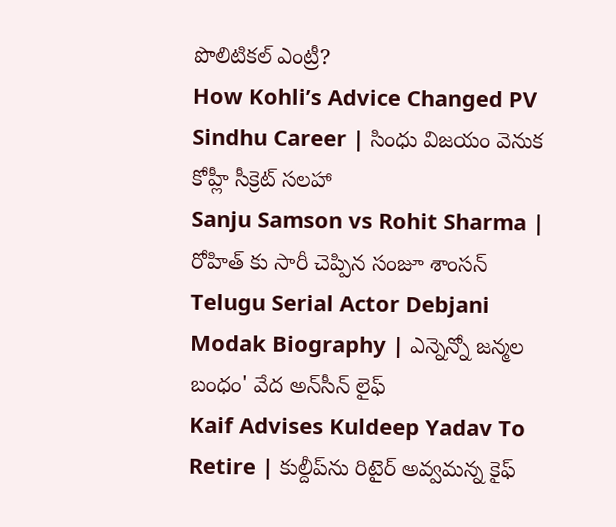పొలిటికల్ ఎంట్రీ?
How Kohli’s Advice Changed PV Sindhu Career | సింధు విజయం వెనుక కోహ్లీ సీక్రెట్ సలహా
Sanju Samson vs Rohit Sharma | రోహిత్ కు సారీ చెప్పిన సంజూ శాంస‌న్
Telugu Serial Actor Debjani Modak Biography | ఎన్నెన్నో జన్మల బంధం' వేద అన్‌సీన్ లైఫ్
Kaif Advises Kuldeep Yadav To Retire | కుల్దీప్‌ను రిటైర్ అవ్వమన్న కైఫ్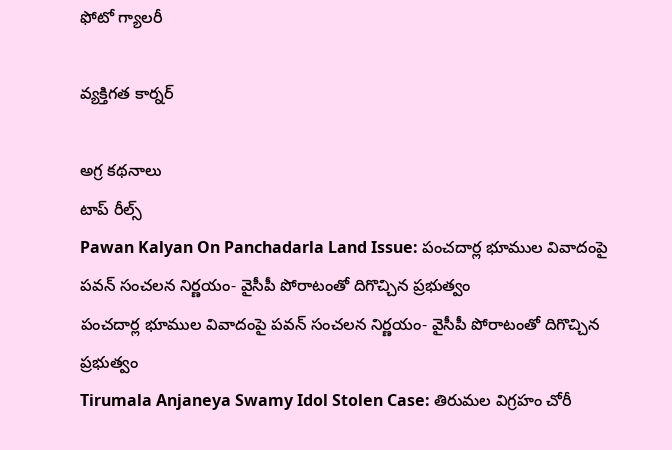ఫోటో గ్యాలరీ

వ్యక్తిగత కార్నర్

అగ్ర కథనాలు
టాప్ రీల్స్
Pawan Kalyan On Panchadarla Land Issue: పంచదార్ల భూముల వివాదంపై పవన్ సంచలన నిర్ణయం- వైసీపీ పోరాటంతో దిగొచ్చిన ప్రభుత్వం
పంచదార్ల భూముల వివాదంపై పవన్ సంచలన నిర్ణయం- వైసీపీ పోరాటంతో దిగొచ్చిన ప్రభుత్వం
Tirumala Anjaneya Swamy Idol Stolen Case: తిరుమల విగ్రహం చోరీ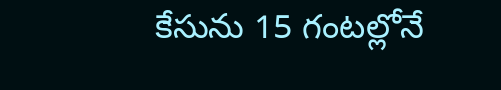కేసును 15 గంటల్లోనే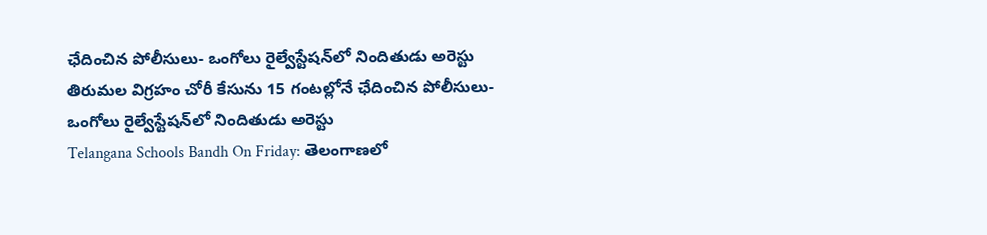ఛేదించిన పోలీసులు- ఒంగోలు రైల్వేస్టేషన్‌లో నిందితుడు అరెస్టు
తిరుమల విగ్రహం చోరీ కేసును 15 గంటల్లోనే ఛేదించిన పోలీసులు- ఒంగోలు రైల్వేస్టేషన్‌లో నిందితుడు అరెస్టు
Telangana Schools Bandh On Friday: తెలంగాణలో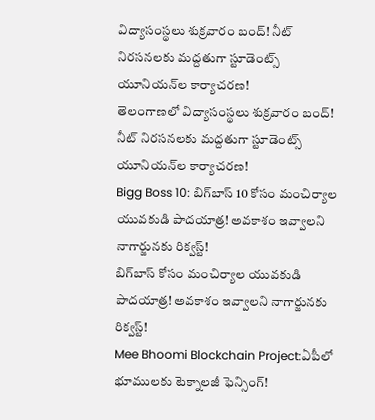విద్యాసంస్థలు శుక్రవారం బంద్‌! నీట్‌ నిరసనలకు మద్దతుగా స్టూడెంట్స్ యూనియన్‌ల కార్యాచరణ!
తెలంగాణలో విద్యాసంస్థలు శుక్రవారం బంద్‌! నీట్‌ నిరసనలకు మద్దతుగా స్టూడెంట్స్ యూనియన్‌ల కార్యాచరణ!
Bigg Boss 10: బిగ్‌బాస్ 10 కోసం మంచిర్యాల యువకుడి పాదయాత్ర! అవకాశం ఇవ్వాలని నాగార్జునకు రిక్వస్ట్‌!
బిగ్‌బాస్ కోసం మంచిర్యాల యువకుడి పాదయాత్ర! అవకాశం ఇవ్వాలని నాగార్జునకు రిక్వస్ట్‌!
Mee Bhoomi Blockchain Project:ఏపీలో భూములకు టెక్నాలజీ ఫెన్సింగ్‌!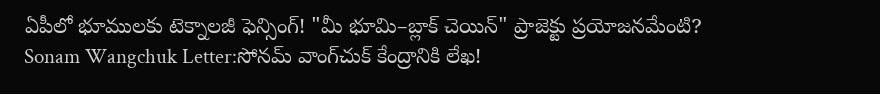ఏపీలో భూములకు టెక్నాలజీ ఫెన్సింగ్‌! "మీ భూమి–బ్లాక్‌ చెయిన్" ప్రాజెక్టు ప్రయోజనమేంటి?
Sonam Wangchuk Letter:సోనమ్‌ వాంగ్‌చుక్‌ కేంద్రానికి లేఖ!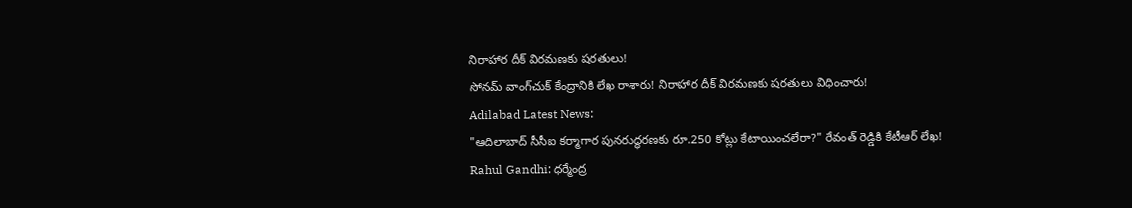నిరాహార దీక్ విరమణకు షరతులు!
సోనమ్‌ వాంగ్‌చుక్‌ కేంద్రానికి లేఖ రాశారు! నిరాహార దీక్ విరమణకు షరతులు విధించారు!
Adilabad Latest News:
"ఆదిలాబాద్‌ సీసీఐ కర్మాగార పునరుద్ధరణకు రూ.250 కోట్లు కేటాయించలేరా?" రేవంత్ రెడ్డికి కేటీఆర్ లేఖ!
Rahul Gandhi: ధర్మేంద్ర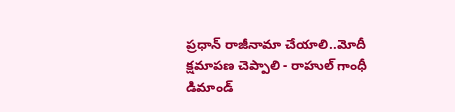ప్రధాన్ రాజీనామా చేయాలి..మోదీ క్షమాపణ చెప్పాలి - రాహుల్ గాంధీ డిమాండ్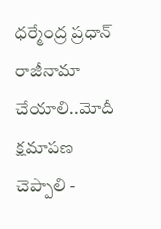ధర్మేంద్ర ప్రధాన్ రాజీనామా చేయాలి..మోదీ క్షమాపణ చెప్పాలి -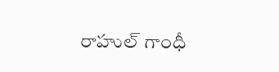రాహుల్ గాంధీ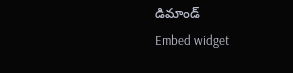డిమాండ్
Embed widget